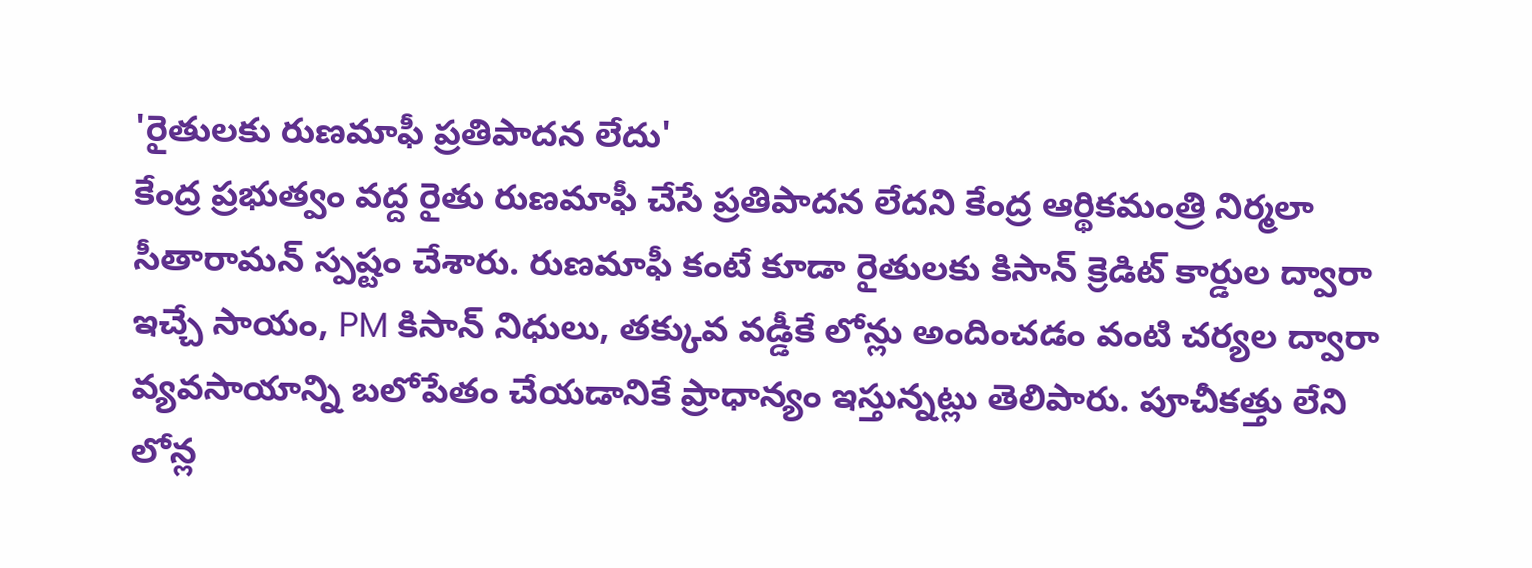'రైతులకు రుణమాఫీ ప్రతిపాదన లేదు'
కేంద్ర ప్రభుత్వం వద్ద రైతు రుణమాఫీ చేసే ప్రతిపాదన లేదని కేంద్ర ఆర్థికమంత్రి నిర్మలా సీతారామన్ స్పష్టం చేశారు. రుణమాఫీ కంటే కూడా రైతులకు కిసాన్ క్రెడిట్ కార్డుల ద్వారా ఇచ్చే సాయం, PM కిసాన్ నిధులు, తక్కువ వడ్డీకే లోన్లు అందించడం వంటి చర్యల ద్వారా వ్యవసాయాన్ని బలోపేతం చేయడానికే ప్రాధాన్యం ఇస్తున్నట్లు తెలిపారు. పూచీకత్తు లేని లోన్ల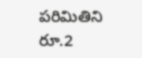పరిమితిని రూ.2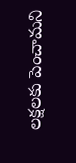లక్షలకు పెంచామని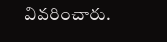వివరించారు.